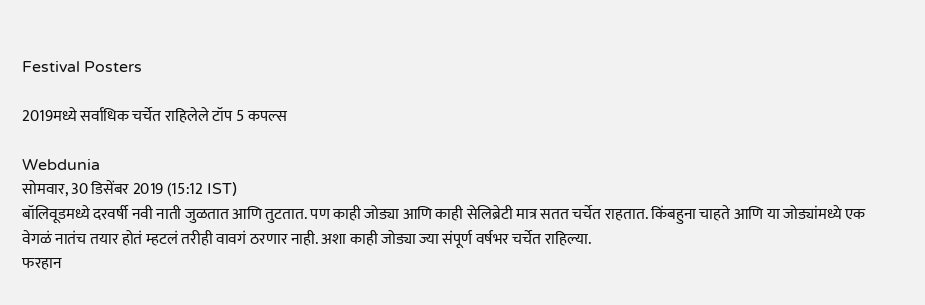Festival Posters

2019मध्ये सर्वाधिक चर्चेत राहिलेले टॉप 5 कपल्स

Webdunia
सोमवार, 30 डिसेंबर 2019 (15:12 IST)
बॉलिवूडमध्ये दरवर्षी नवी नाती जुळतात आणि तुटतात. पण काही जोड्या आणि काही सेलिब्रेटी मात्र सतत चर्चेत राहतात. किंबहुना चाहते आणि या जोड्यांमध्ये एक वेगळं नातंच तयार होतं म्हटलं तरीही वावगं ठरणार नाही. अशा काही जोड्या ज्या संपूर्ण वर्षभर चर्चेत राहिल्या.
फरहान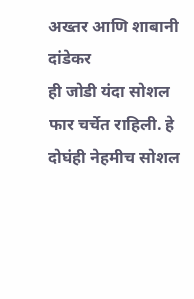अख्तर आणि शाबानी दांडेकर
ही जोडी यंदा सोशल फार चर्चेत राहिली. हे दोघंही नेहमीच सोशल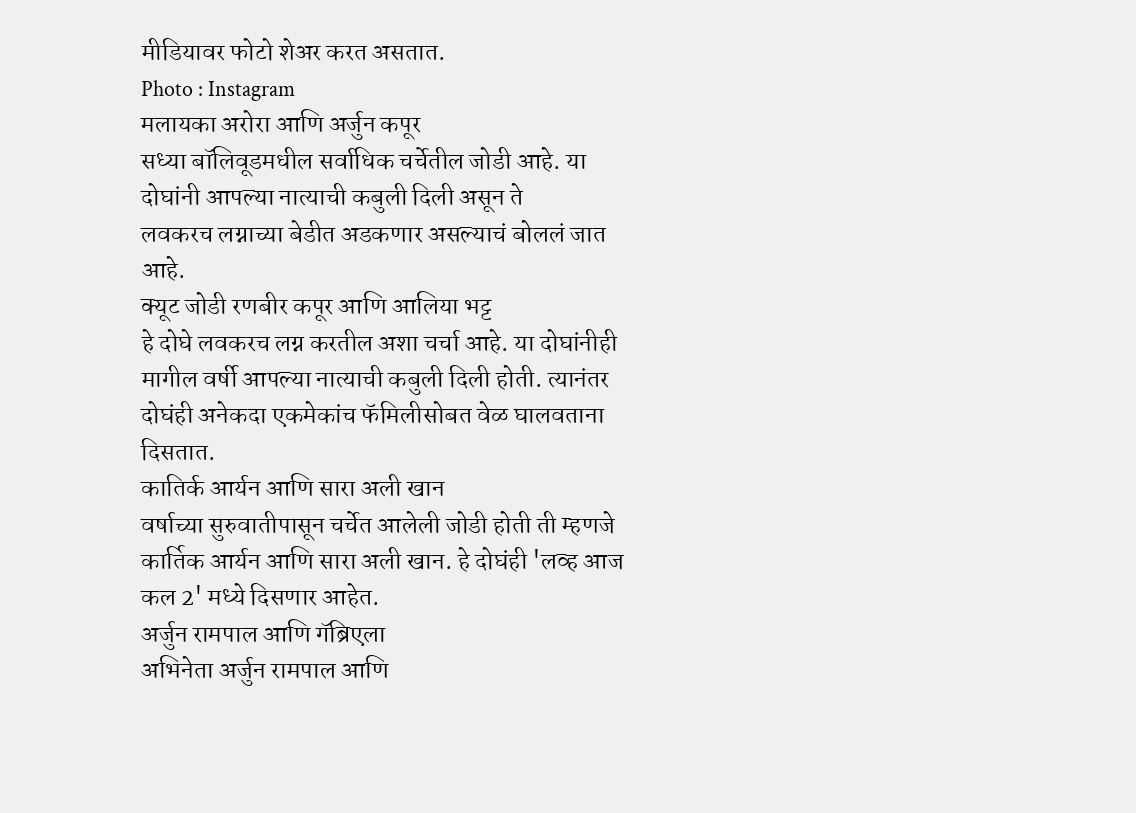मीडियावर फोटो शेअर करत असतात.
Photo : Instagram
मलायका अरोरा आणि अर्जुन कपूर
सध्या बॉलिवूडमधील सर्वाधिक चर्चेतील जोडी आहे. या दोघांनी आपल्या नात्याची कबुली दिली असून ते
लवकरच लग्नाच्या बेडीत अडकणार असल्याचं बोललं जात आहे.
क्यूट जोडी रणबीर कपूर आणि आलिया भट्ट
हे दोघे लवकरच लग्न करतील अशा चर्चा आहे. या दोघांनीही मागील वर्षी आपल्या नात्याची कबुली दिली होती. त्यानंतर दोघंही अनेकदा एकमेकांच फॅमिलीसोबत वेळ घालवताना दिसतात.
कातिर्क आर्यन आणि सारा अली खान
वर्षाच्या सुरुवातीपासून चर्चेत आलेली जोडी होती ती म्हणजे कार्तिक आर्यन आणि सारा अली खान. हे दोघंही 'लव्ह आज कल 2' मध्ये दिसणार आहेत.
अर्जुन रामपाल आणि गॅब्रिएला
अभिनेता अर्जुन रामपाल आणि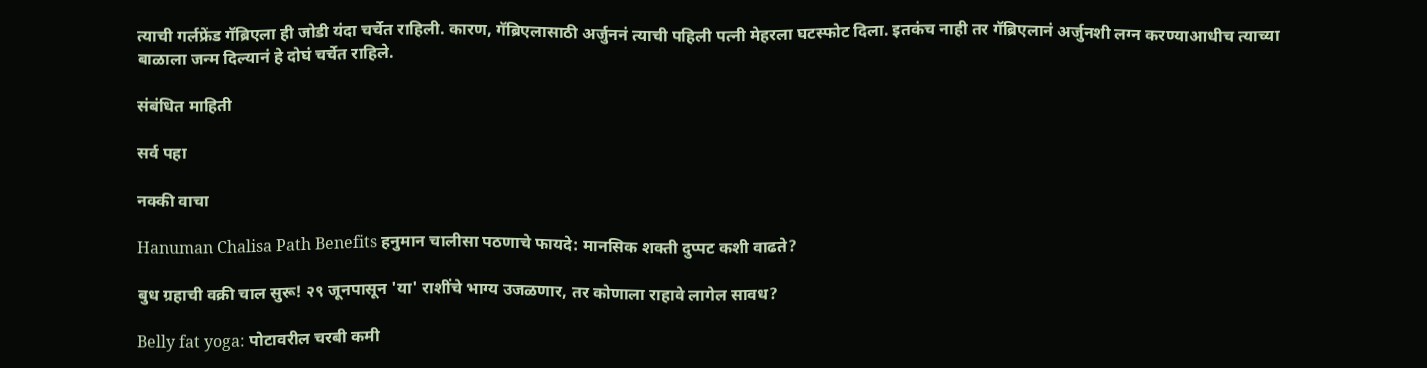त्याची गर्लफ्रेंड गॅब्रिएला ही जोडी यंदा चर्चेत राहिली. कारण, गॅब्रिएलासाठी अर्जुननं त्याची पहिली पत्नी मेहरला घटस्फोट दिला. इतकंच नाही तर गॅब्रिएलानं अर्जुनशी लग्न करण्याआधीच त्याच्या बाळाला जन्म दिल्यानं हे दोघं चर्चेत राहिले.

संबंधित माहिती

सर्व पहा

नक्की वाचा

Hanuman Chalisa Path Benefits हनुमान चालीसा पठणाचे फायदे: मानसिक शक्ती दुप्पट कशी वाढते?

बुध ग्रहाची वक्री चाल सुरू! २९ जूनपासून 'या' राशींचे भाग्य उजळणार, तर कोणाला राहावे लागेल सावध?

Belly fat yoga: पोटावरील चरबी कमी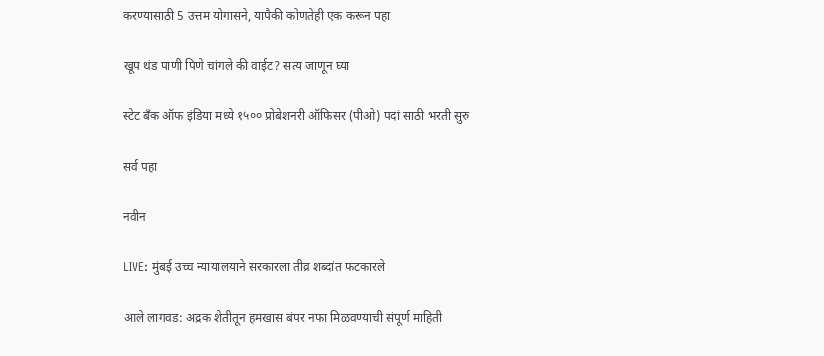करण्यासाठी 5 उत्तम योगासने, यापैकी कोणतेही एक करून पहा

खूप थंड पाणी पिणे चांगले की वाईट? सत्य जाणून घ्या

स्टेट बँक ऑफ इंडिया मध्ये १५०० प्रोबेशनरी ऑफिसर (पीओ) पदां साठी भरती सुरु

सर्व पहा

नवीन

LIVE: मुंबई उच्च न्यायालयाने सरकारला तीव्र शब्दांत फटकारले

आले लागवड: अद्रक शेतीतून हमखास बंपर नफा मिळवण्याची संपूर्ण माहिती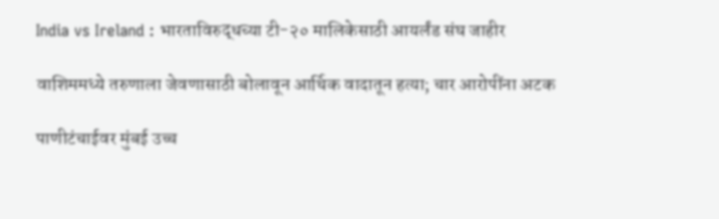India vs Ireland : भारताविरुद्धच्या टी-२० मालिकेसाठी आयर्लंड संघ जाहीर

वाशिममध्ये तरुणाला जेवणासाठी बोलावून आर्थिक वादातून हत्या; चार आरोपींना अटक

पाणीटंचाईवर मुंबई उच्च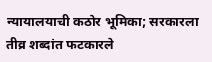न्यायालयाची कठोर भूमिका; सरकारला तीव्र शब्दांत फटकारले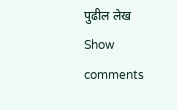पुढील लेख
Show comments